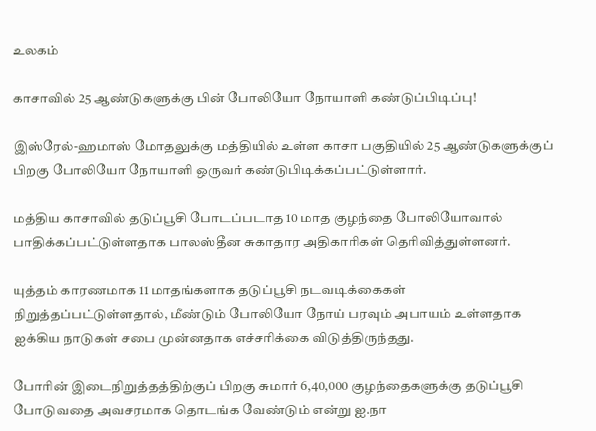உலகம்

காசாவில் 25 ஆண்டுகளுக்கு பின் போலியோ நோயாளி கண்டுப்பிடிப்பு!

இஸ்ரேல்-ஹமாஸ் மோதலுக்கு மத்தியில் உள்ள காசா பகுதியில் 25 ஆண்டுகளுக்குப் பிறகு போலியோ நோயாளி ஒருவர் கண்டுபிடிக்கப்பட்டுள்ளார்.

மத்திய காசாவில் தடுப்பூசி போடப்படாத 10 மாத குழந்தை போலியோவால் பாதிக்கப்பட்டுள்ளதாக பாலஸ்தீன சுகாதார அதிகாரிகள் தெரிவித்துள்ளனர்.

யுத்தம் காரணமாக 11 மாதங்களாக தடுப்பூசி நடவடிக்கைகள் நிறுத்தப்பட்டுள்ளதால், மீண்டும் போலியோ நோய் பரவும் அபாயம் உள்ளதாக ஐக்கிய நாடுகள் சபை முன்னதாக எச்சரிக்கை விடுத்திருந்தது.

போரின் இடைநிறுத்தத்திற்குப் பிறகு சுமார் 6,40,000 குழந்தைகளுக்கு தடுப்பூசி போடுவதை அவசரமாக தொடங்க வேண்டும் என்று ஐ.நா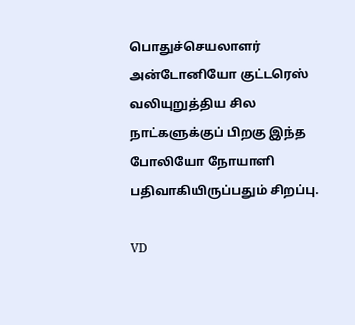பொதுச்செயலாளர் அன்டோனியோ குட்டரெஸ் வலியுறுத்திய சில நாட்களுக்குப் பிறகு இந்த போலியோ நோயாளி பதிவாகியிருப்பதும் சிறப்பு.

VD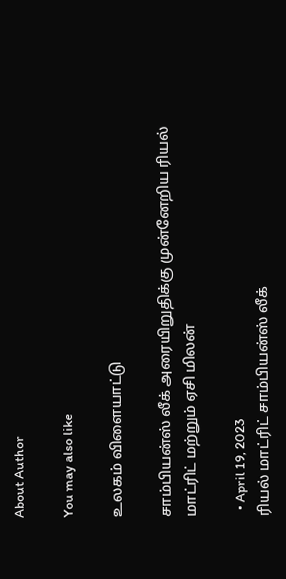About Author

You may also like

உலகம் விளையாட்டு

சாம்பியன்ஸ் லீக் அரையிறுதிக்கு முன்னேறிய ரியல் மாட்ரிட் மற்றும் ஏசி மிலன்

  • April 19, 2023
ரியல் மாட்ரிட் சாம்பியன்ஸ் லீக்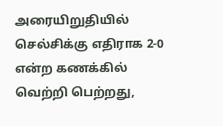அரையிறுதியில் செல்சிக்கு எதிராக 2-0 என்ற கணக்கில் வெற்றி பெற்றது,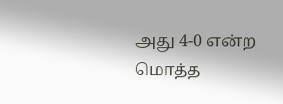அது 4-0 என்ற மொத்த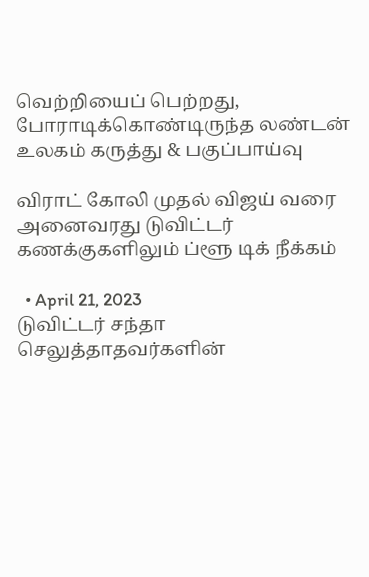வெற்றியைப் பெற்றது, போராடிக்கொண்டிருந்த லண்டன்
உலகம் கருத்து & பகுப்பாய்வு

விராட் கோலி முதல் விஜய் வரை அனைவரது டுவிட்டர் கணக்குகளிலும் ப்ளூ டிக் நீக்கம்

  • April 21, 2023
டுவிட்டர் சந்தா செலுத்தாதவர்களின்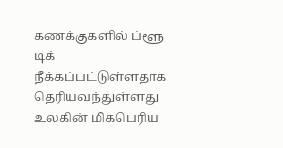கணக்குகளில் ப்ளூ டிக் நீக்கப்பட்டுள்ளதாக தெரியவந்துள்ளது உலகின் மிகபெரிய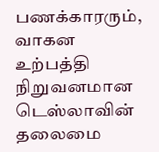பணக்காரரும், வாகன உற்பத்தி நிறுவனமான டெஸ்லாவின் தலைமை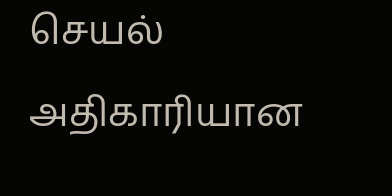செயல் அதிகாரியான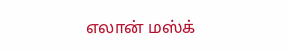எலான் மஸ்க்